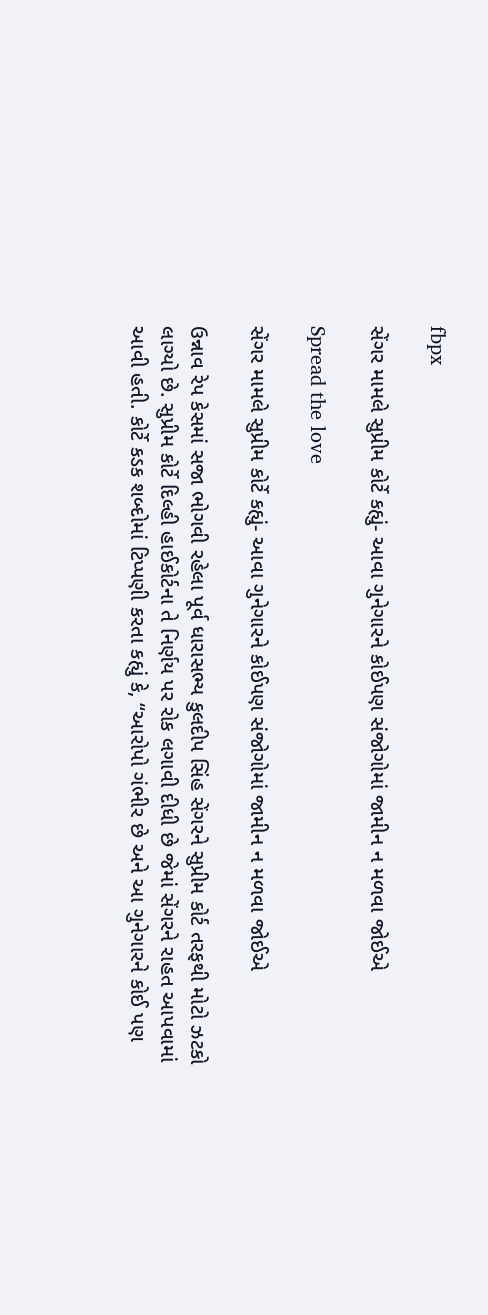fbpx

સેંગર મામલે સુપ્રીમ કોર્ટે કહ્યું- આવા ગુનેગારને કોઈપણ સંજોગોમાં જામીન ન મળવા જોઈએ

Spread the love

સેંગર મામલે સુપ્રીમ કોર્ટે કહ્યું- આવા ગુનેગારને કોઈપણ સંજોગોમાં જામીન ન મળવા જોઈએ

ઉન્નાવ રેપ કેસમાં સજા ભોગવી રહેલા પૂર્વ ધારાસભ્ય કુલદીપ સિંહ સેંગરને સુપ્રીમ કોર્ટ તરફથી મોટો ઝટકો લાગ્યો છે. સુપ્રીમ કોર્ટે દિલ્હી હાઈકોર્ટના તે નિર્ણય પર રોક લગાવી દીધી છે જેમાં સેંગરને રાહત આપવામાં આવી હતી. કોર્ટે કડક શબ્દોમાં ટિપ્પણી કરતા કહ્યું કે, “આરોપો ગંભીર છે અને આ ગુનેગારને કોઈ પણ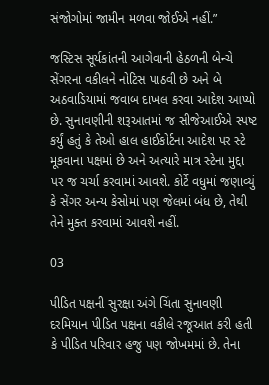સંજોગોમાં જામીન મળવા જોઈએ નહીં.”

જસ્ટિસ સૂર્યકાંતની આગેવાની હેઠળની બેન્ચે સેંગરના વકીલને નોટિસ પાઠવી છે અને બે અઠવાડિયામાં જવાબ દાખલ કરવા આદેશ આપ્યો છે. સુનાવણીની શરૂઆતમાં જ સીજેઆઈએ સ્પષ્ટ કર્યું હતું કે તેઓ હાલ હાઈકોર્ટના આદેશ પર સ્ટે મૂકવાના પક્ષમાં છે અને અત્યારે માત્ર સ્ટેના મુદ્દા પર જ ચર્ચા કરવામાં આવશે. કોર્ટે વધુમાં જણાવ્યું કે સેંગર અન્ય કેસોમાં પણ જેલમાં બંધ છે, તેથી તેને મુક્ત કરવામાં આવશે નહીં.

03

પીડિત પક્ષની સુરક્ષા અંગે ચિંતા સુનાવણી દરમિયાન પીડિત પક્ષના વકીલે રજૂઆત કરી હતી કે પીડિત પરિવાર હજુ પણ જોખમમાં છે. તેના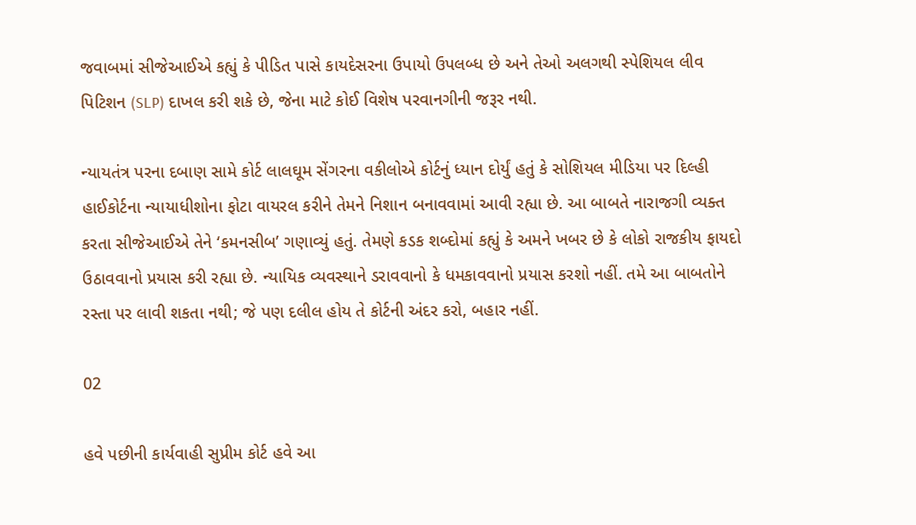જવાબમાં સીજેઆઈએ કહ્યું કે પીડિત પાસે કાયદેસરના ઉપાયો ઉપલબ્ધ છે અને તેઓ અલગથી સ્પેશિયલ લીવ પિટિશન (SLP) દાખલ કરી શકે છે, જેના માટે કોઈ વિશેષ પરવાનગીની જરૂર નથી.

ન્યાયતંત્ર પરના દબાણ સામે કોર્ટ લાલઘૂમ સેંગરના વકીલોએ કોર્ટનું ધ્યાન દોર્યું હતું કે સોશિયલ મીડિયા પર દિલ્હી હાઈકોર્ટના ન્યાયાધીશોના ફોટા વાયરલ કરીને તેમને નિશાન બનાવવામાં આવી રહ્યા છે. આ બાબતે નારાજગી વ્યક્ત કરતા સીજેઆઈએ તેને ‘કમનસીબ’ ગણાવ્યું હતું. તેમણે કડક શબ્દોમાં કહ્યું કે અમને ખબર છે કે લોકો રાજકીય ફાયદો ઉઠાવવાનો પ્રયાસ કરી રહ્યા છે. ન્યાયિક વ્યવસ્થાને ડરાવવાનો કે ધમકાવવાનો પ્રયાસ કરશો નહીં. તમે આ બાબતોને રસ્તા પર લાવી શકતા નથી; જે પણ દલીલ હોય તે કોર્ટની અંદર કરો, બહાર નહીં.

02

હવે પછીની કાર્યવાહી સુપ્રીમ કોર્ટ હવે આ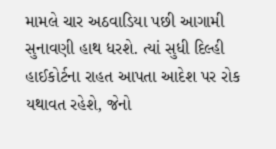મામલે ચાર અઠવાડિયા પછી આગામી સુનાવણી હાથ ધરશે. ત્યાં સુધી દિલ્હી હાઈકોર્ટના રાહત આપતા આદેશ પર રોક યથાવત રહેશે, જેનો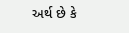અર્થ છે કે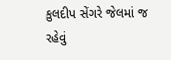કુલદીપ સેંગરે જેલમાં જ રહેવું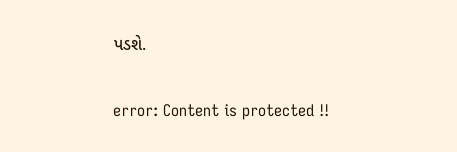પડશે.

error: Content is protected !!